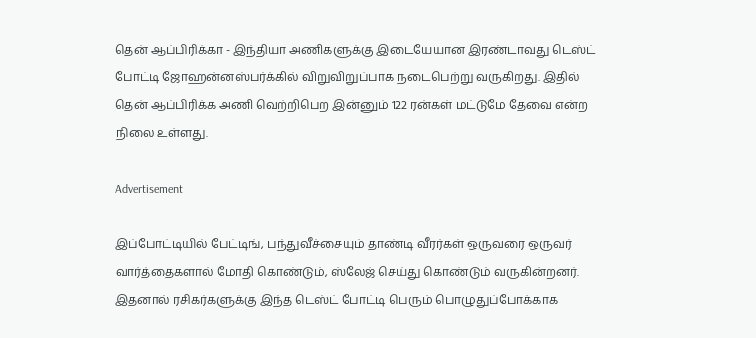தென் ஆப்பிரிக்கா - இந்தியா அணிகளுக்கு இடையேயான இரண்டாவது டெஸ்ட் போட்டி ஜோஹன்னஸ்பர்க்கில் விறுவிறுப்பாக நடைபெற்று வருகிறது. இதில் தென் ஆப்பிரிக்க அணி வெற்றிபெற இன்னும் 122 ரன்கள் மட்டுமே தேவை என்ற நிலை உள்ளது.

Advertisement

இப்போட்டியில் பேட்டிங், பந்துவீச்சையும் தாண்டி வீரர்கள் ஒருவரை ஒருவர் வார்த்தைகளால் மோதி கொண்டும், ஸ்லேஜ் செய்து கொண்டும் வருகின்றனர். இதனால் ரசிகர்களுக்கு இந்த டெஸ்ட் போட்டி பெரும் பொழுதுப்போக்காக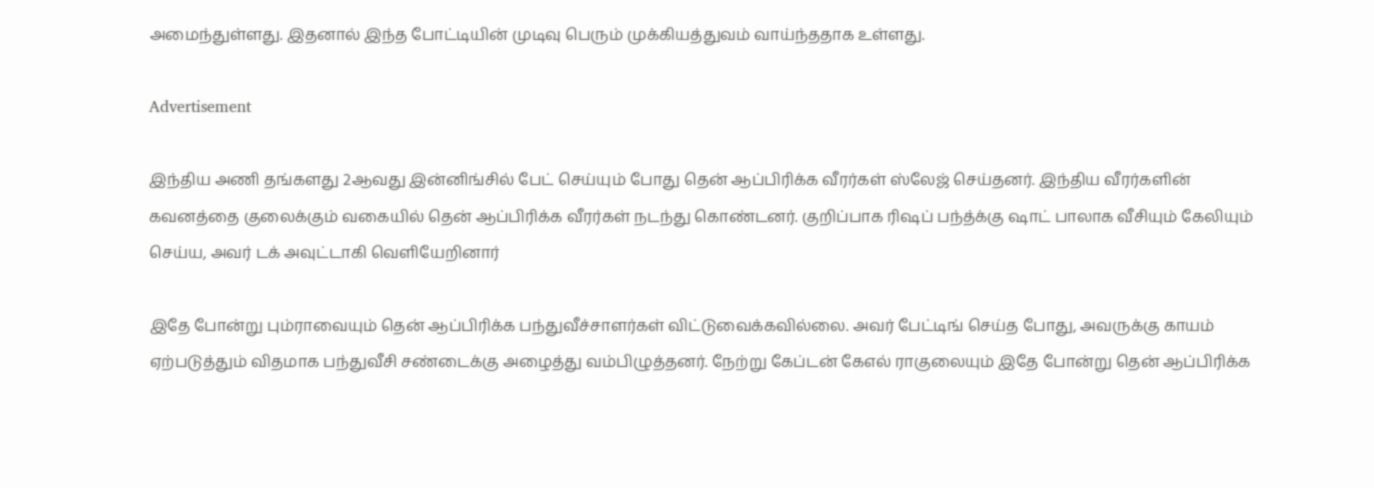அமைந்துள்ளது. இதனால் இந்த போட்டியின் முடிவு பெரும் முக்கியத்துவம் வாய்ந்ததாக உள்ளது.

Advertisement

இந்திய அணி தங்களது 2ஆவது இன்னிங்சில் பேட் செய்யும் போது தென் ஆப்பிரிக்க வீரர்கள் ஸ்லேஜ் செய்தனர். இந்திய வீரர்களின் கவனத்தை குலைக்கும் வகையில் தென் ஆப்பிரிக்க வீரர்கள் நடந்து கொண்டனர். குறிப்பாக ரிஷப் பந்த்க்கு ஷாட் பாலாக வீசியும் கேலியும் செய்ய, அவர் டக் அவுட்டாகி வெளியேறினார்

இதே போன்று பும்ராவையும் தென் ஆப்பிரிக்க பந்துவீச்சாளர்கள் விட்டுவைக்கவில்லை. அவர் பேட்டிங் செய்த போது, அவருக்கு காயம் ஏற்படுத்தும் விதமாக பந்துவீசி சண்டைக்கு அழைத்து வம்பிழுத்தனர். நேற்று கேப்டன் கேஎல் ராகுலையும் இதே போன்று தென் ஆப்பிரிக்க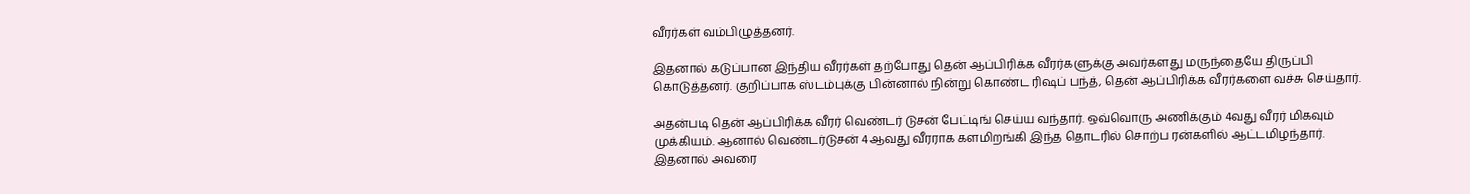வீரர்கள் வம்பிழுத்தனர்.

இதனால் கடுப்பான இந்திய வீரர்கள் தற்போது தென் ஆப்பிரிக்க வீரர்களுக்கு அவர்களது மருந்தையே திருப்பி கொடுத்தனர். குறிப்பாக ஸ்டம்புக்கு பின்னால் நின்று கொண்ட ரிஷப் பந்த், தென் ஆப்பிரிக்க வீரர்களை வச்சு செய்தார்.

அதன்படி தென் ஆப்பிரிக்க வீரர் வெண்டர் டுசன் பேட்டிங் செய்ய வந்தார். ஒவ்வொரு அணிக்கும் 4வது வீரர் மிகவும் முக்கியம். ஆனால் வெண்டர்டுசன் 4ஆவது வீரராக களமிறங்கி இந்த தொடரில் சொற்ப ரன்களில் ஆட்டமிழந்தார். இதனால் அவரை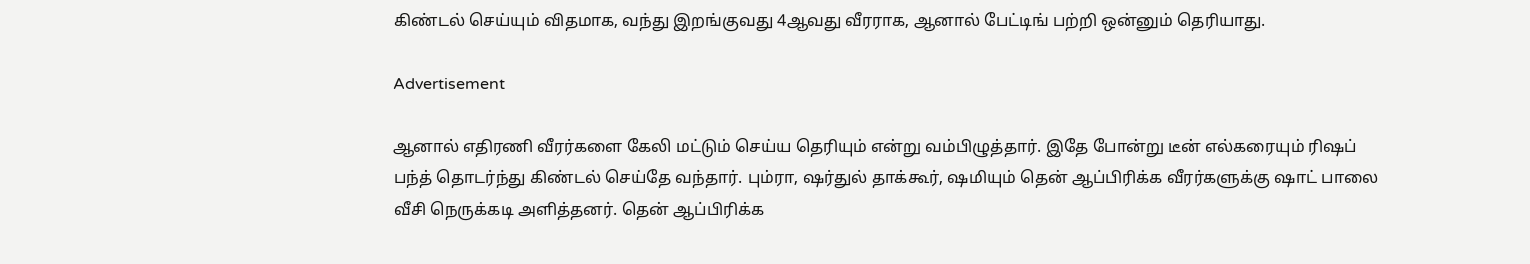கிண்டல் செய்யும் விதமாக, வந்து இறங்குவது 4ஆவது வீரராக, ஆனால் பேட்டிங் பற்றி ஒன்னும் தெரியாது.

Advertisement

ஆனால் எதிரணி வீரர்களை கேலி மட்டும் செய்ய தெரியும் என்று வம்பிழுத்தார். இதே போன்று டீன் எல்கரையும் ரிஷப் பந்த் தொடர்ந்து கிண்டல் செய்தே வந்தார். பும்ரா, ஷர்துல் தாக்கூர், ஷமியும் தென் ஆப்பிரிக்க வீரர்களுக்கு ஷாட் பாலை வீசி நெருக்கடி அளித்தனர். தென் ஆப்பிரிக்க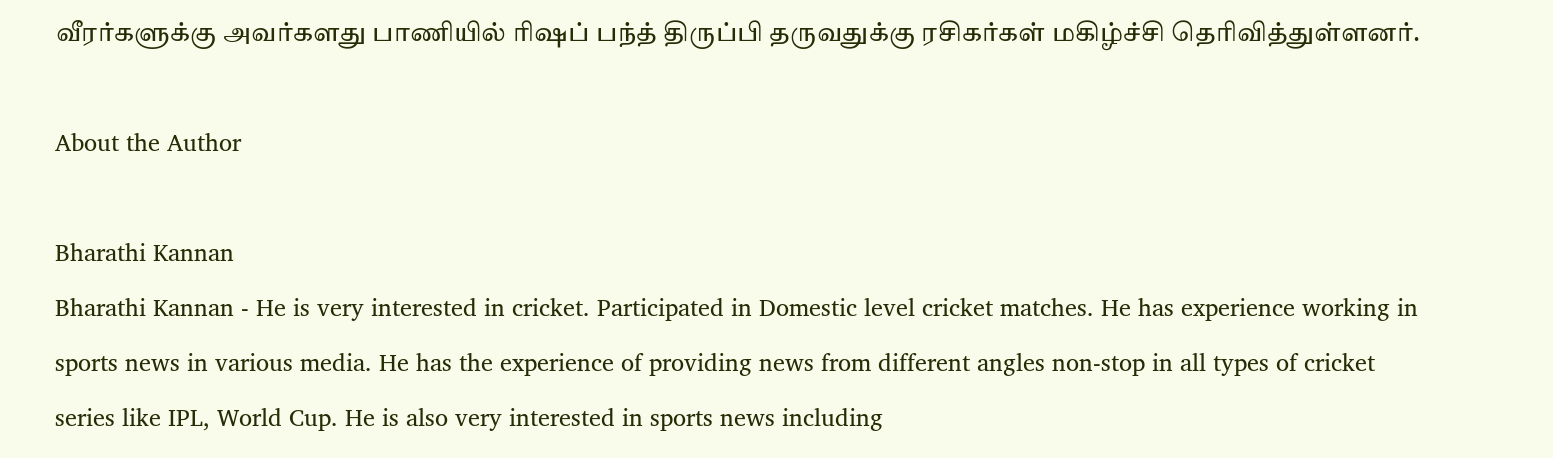வீரர்களுக்கு அவர்களது பாணியில் ரிஷப் பந்த் திருப்பி தருவதுக்கு ரசிகர்கள் மகிழ்ச்சி தெரிவித்துள்ளனர்.

About the Author

Bharathi Kannan
Bharathi Kannan - He is very interested in cricket. Participated in Domestic level cricket matches. He has experience working in sports news in various media. He has the experience of providing news from different angles non-stop in all types of cricket series like IPL, World Cup. He is also very interested in sports news including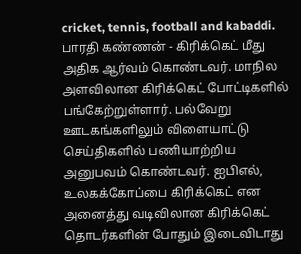cricket, tennis, football and kabaddi. பாரதி கண்ணன் - கிரிக்கெட் மீது அதிக ஆர்வம் கொண்டவர். மாநில அளவிலான கிரிக்கெட் போட்டிகளில் பங்கேற்றுள்ளார். பல்வேறு ஊடகங்களிலும் விளையாட்டு செய்திகளில் பணியாற்றிய அனுபவம் கொண்டவர். ஐபிஎல், உலகக்கோப்பை கிரிக்கெட் என அனைத்து வடிவிலான கிரிக்கெட் தொடர்களின் போதும் இடைவிடாது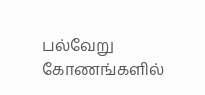பல்வேறு கோணங்களில்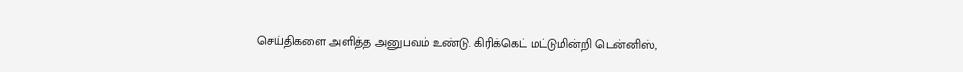செய்திகளை அளித்த அனுபவம் உண்டு. கிரிக்கெட் மட்டுமின்றி டென்னிஸ்,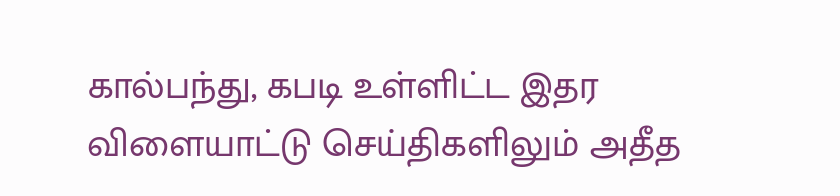கால்பந்து, கபடி உள்ளிட்ட இதர விளையாட்டு செய்திகளிலும் அதீத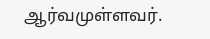ஆர்வமுள்ளவர்.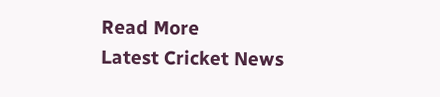Read More
Latest Cricket News